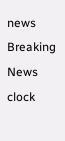news Breaking News
clock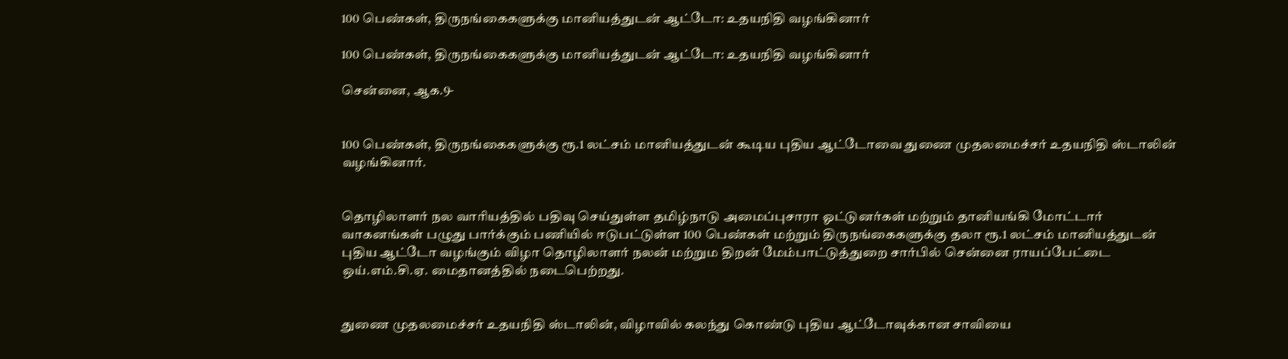100 பெண்கள், திருநங்கைகளுக்கு மானியத்துடன் ஆட்டோ: உதயநிதி வழங்கினார்

100 பெண்கள், திருநங்கைகளுக்கு மானியத்துடன் ஆட்டோ: உதயநிதி வழங்கினார்

சென்னை, ஆக.9-


100 பெண்கள், திருநங்கைகளுக்கு ரூ.1 லட்சம் மானியத்துடன் கூடிய புதிய ஆட்டோவை துணை முதலமைச்சர் உதயநிதி ஸ்டாலின் வழங்கினார்.


தொழிலாளர் நல வாரியத்தில் பதிவு செய்துள்ள தமிழ்நாடு அமைப்புசாரா ஓட்டுனர்கள் மற்றும் தானியங்கி மோட்டார் வாகனங்கள் பழுது பார்க்கும் பணியில் ஈடுபட்டுள்ள 100 பெண்கள் மற்றும் திருநங்கைகளுக்கு தலா ரூ.1 லட்சம் மானியத்துடன் புதிய ஆட்டோ வழங்கும் விழா தொழிலாளர் நலன் மற்றும திறன் மேம்பாட்டுத்துறை சார்பில் சென்னை ராயப்பேட்டை ஒய்.எம்.சி.ஏ. மைதானத்தில் நடைபெற்றது.


துணை முதலமைச்சர் உதயநிதி ஸ்டாலின், விழாவில் கலந்து கொண்டு புதிய ஆட்டோவுக்கான சாவியை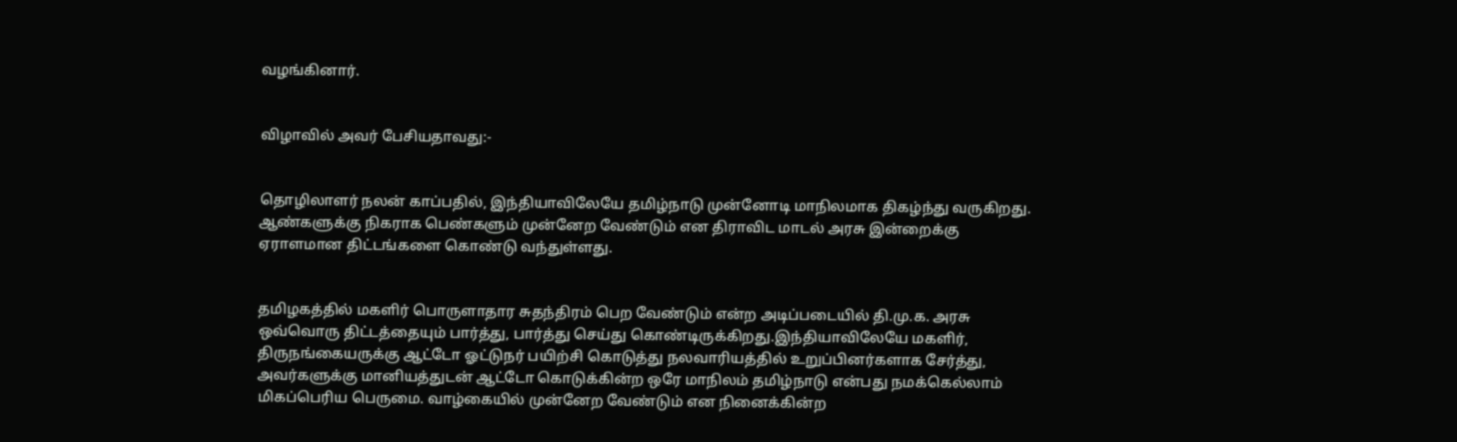வழங்கினார்.


விழாவில் அவர் பேசியதாவது:-


தொழிலாளர் நலன் காப்பதில், இந்தியாவிலேயே தமிழ்நாடு முன்னோடி மாநிலமாக திகழ்ந்து வருகிறது. ஆண்களுக்கு நிகராக பெண்களும் முன்னேற வேண்டும் என திராவிட மாடல் அரசு இன்றைக்கு ஏராளமான திட்டங்களை கொண்டு வந்துள்ளது.


தமிழகத்தில் மகளிர் பொருளாதார சுதந்திரம் பெற வேண்டும் என்ற அடிப்படையில் தி.மு.க. அரசு ஒவ்வொரு திட்டத்தையும் பார்த்து, பார்த்து செய்து கொண்டிருக்கிறது.இந்தியாவிலேயே மகளிர், திருநங்கையருக்கு ஆட்டோ ஓட்டுநர் பயிற்சி கொடுத்து நலவாரியத்தில் உறுப்பினர்களாக சேர்த்து, அவர்களுக்கு மானியத்துடன் ஆட்டோ கொடுக்கின்ற ஒரே மாநிலம் தமிழ்நாடு என்பது நமக்கெல்லாம் மிகப்பெரிய பெருமை. வாழ்கையில் முன்னேற வேண்டும் என நினைக்கின்ற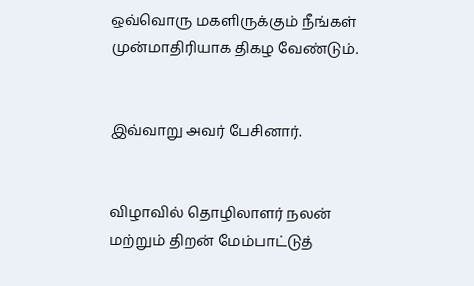ஒவ்வொரு மகளிருக்கும் நீங்கள் முன்மாதிரியாக திகழ வேண்டும்.


இவ்வாறு அவர் பேசினார்.


விழாவில் தொழிலாளர் நலன் மற்றும் திறன் மேம்பாட்டுத்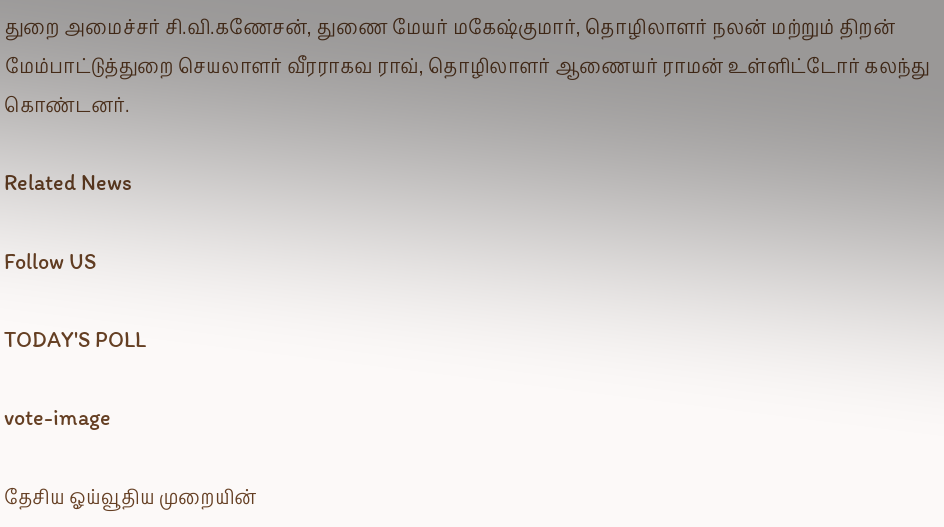துறை அமைச்சர் சி.வி.கணேசன், துணை மேயர் மகேஷ்குமார், தொழிலாளர் நலன் மற்றும் திறன் மேம்பாட்டுத்துறை செயலாளர் வீரராகவ ராவ், தொழிலாளர் ஆணையர் ராமன் உள்ளிட்டோர் கலந்து கொண்டனர்.

Related News

Follow US

TODAY'S POLL

vote-image

தேசிய ஓய்வூதிய முறையின்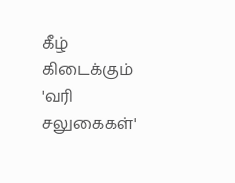கீழ் கிடைக்கும் 'வரி சலுகைகள்'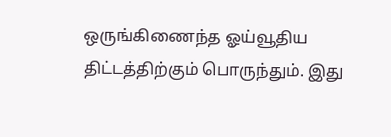ஒருங்கிணைந்த ஓய்வூதிய திட்டத்திற்கும் பொருந்தும். இது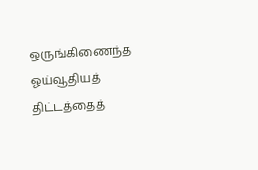ஒருங்கிணைந்த ஓய்வூதியத் திட்டத்தைத்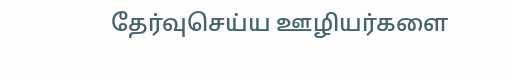தேர்வுசெய்ய ஊழியர்களை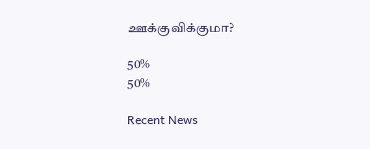ஊக்குவிக்குமா?

50%
50%

Recent News